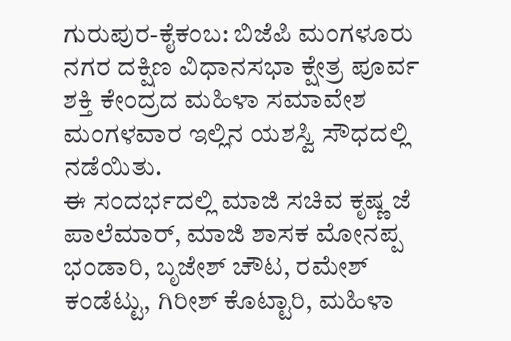ಗುರುಪುರ-ಕೈಕಂಬ: ಬಿಜೆಪಿ ಮಂಗಳೂರು ನಗರ ದಕ್ಷಿಣ ವಿಧಾನಸಭಾ ಕ್ಷೇತ್ರ ಪೂರ್ವ ಶಕ್ತಿ ಕೇಂದ್ರದ ಮಹಿಳಾ ಸಮಾವೇಶ ಮಂಗಳವಾರ ಇಲ್ಲಿನ ಯಶಸ್ವಿ ಸೌಧದಲ್ಲಿ ನಡೆಯಿತು.
ಈ ಸಂದರ್ಭದಲ್ಲಿ ಮಾಜಿ ಸಚಿವ ಕೃಷ್ಣ ಜೆ ಪಾಲೆಮಾರ್, ಮಾಜಿ ಶಾಸಕ ಮೋನಪ್ಪ ಭಂಡಾರಿ, ಬೃಜೇಶ್ ಚೌಟ, ರಮೇಶ್ ಕಂಡೆಟ್ಟು, ಗಿರೀಶ್ ಕೊಟ್ಟಾರಿ, ಮಹಿಳಾ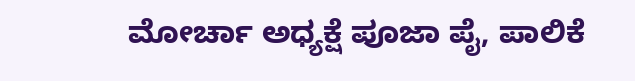ಮೋರ್ಚಾ ಅಧ್ಯಕ್ಷೆ ಪೂಜಾ ಪೈ, ಪಾಲಿಕೆ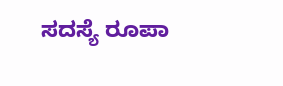ಸದಸ್ಯೆ ರೂಪಾ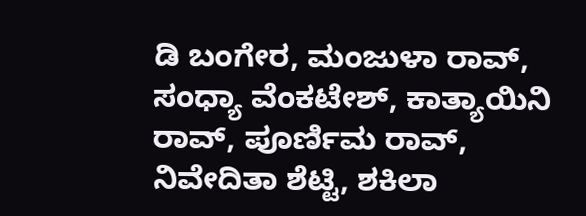ಡಿ ಬಂಗೇರ, ಮಂಜುಳಾ ರಾವ್, ಸಂಧ್ಯಾ ವೆಂಕಟೇಶ್, ಕಾತ್ಯಾಯಿನಿ ರಾವ್, ಪೂರ್ಣಿಮ ರಾವ್, ನಿವೇದಿತಾ ಶೆಟ್ಟಿ, ಶಕಿಲಾ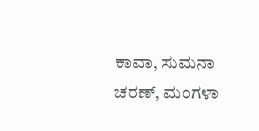ಕಾವಾ, ಸುಮನಾ ಚರಣ್, ಮಂಗಳಾ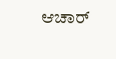ಆಚಾರ್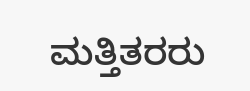ಮತ್ತಿತರರು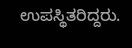ಉಪಸ್ಥಿತರಿದ್ದರು.